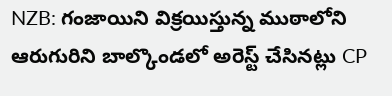NZB: గంజాయిని విక్రయిస్తున్న ముఠాలోని ఆరుగురిని బాల్కొండలో అరెస్ట్ చేసినట్లు CP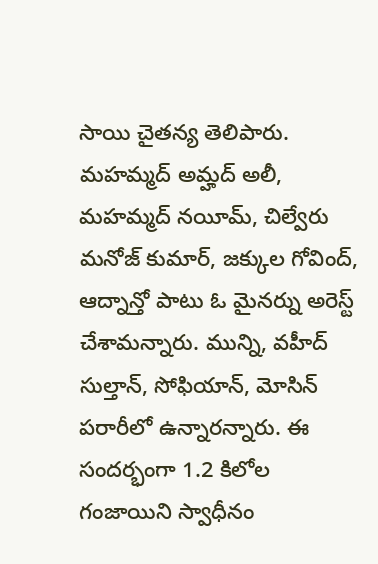సాయి చైతన్య తెలిపారు. మహమ్మద్ అమ్హద్ అలీ, మహమ్మద్ నయీమ్, చిల్వేరు మనోజ్ కుమార్, జక్కుల గోవింద్, ఆద్నాన్తో పాటు ఓ మైనర్ను అరెస్ట్ చేశామన్నారు. మున్ని, వహీద్ సుల్తాన్, సోఫియాన్, మోసిన్ పరారీలో ఉన్నారన్నారు. ఈ సందర్భంగా 1.2 కిలోల గంజాయిని స్వాధీనం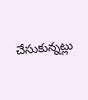చేసుకున్నట్లు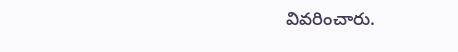వివరించారు.